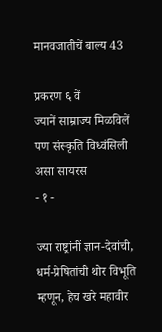मानवजातीचें बाल्य 43

प्रकरण ६ वें
ज्यानें साम्राज्य मिळविलें पण संस्कृति विध्वंसिली असा सायरस
- १ -

ज्या राष्ट्रांनीं ज्ञान-देवांची, धर्म-प्रेषितांची थोर विभूति म्हणून, हेच खरे महावीर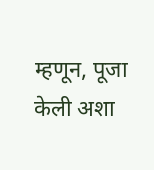म्हणून, पूजा केली अशा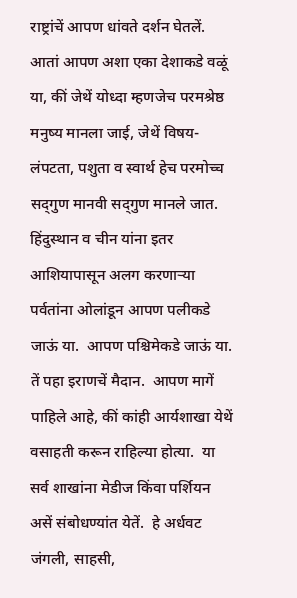राष्ट्रांचें आपण धांवते दर्शन घेतलें.  आतां आपण अशा एका देशाकडे वळूं या, कीं जेथें योध्दा म्हणजेच परमश्रेष्ठ मनुष्य मानला जाई, जेथें विषय-लंपटता, पशुता व स्वार्थ हेच परमोच्च सद्‍गुण मानवी सद्‍गुण मानले जात.  हिंदुस्थान व चीन यांना इतर आशियापासून अलग करणार्‍या पर्वतांना ओलांडून आपण पलीकडे जाऊं या.  आपण पश्चिमेकडे जाऊं या.  तें पहा इराणचें मैदान.  आपण मागें पाहिले आहे, कीं कांही आर्यशाखा येथें वसाहती करून राहिल्या होत्या.  या सर्व शाखांना मेडीज किंवा पर्शियन असें संबोधण्यांत येतें.  हे अर्धवट जंगली, साहसी,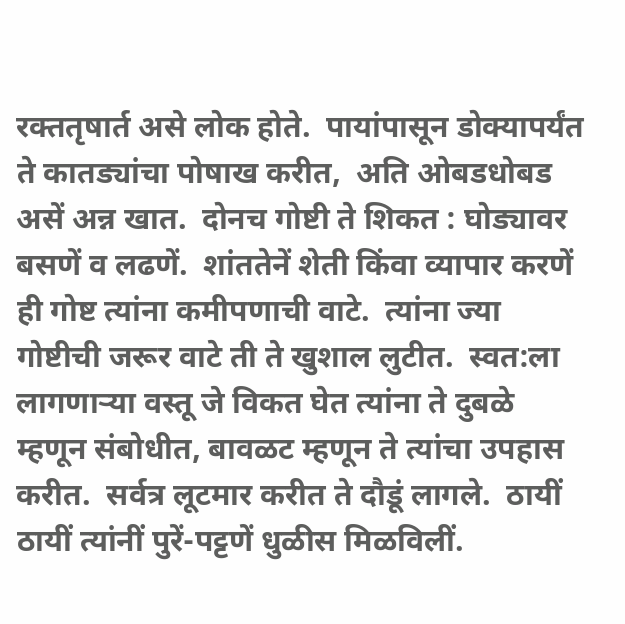रक्ततृषार्त असे लोक होते.  पायांपासून डोक्यापर्यंत ते कातड्यांचा पोषाख करीत,  अति ओबडधोबड असें अन्न खात.  दोनच गोष्टी ते शिकत : घोड्यावर बसणें व लढणें.  शांततेनें शेती किंवा व्यापार करणें ही गोष्ट त्यांना कमीपणाची वाटे.  त्यांना ज्या गोष्टीची जरूर वाटे ती ते खुशाल लुटीत.  स्वत:ला लागणार्‍या वस्तू जे विकत घेत त्यांना ते दुबळे म्हणून संबोधीत, बावळट म्हणून ते त्यांचा उपहास करीत.  सर्वत्र लूटमार करीत ते दौडूं लागले.  ठायीं ठायीं त्यांनीं पुरें-पट्टणें धुळीस मिळविलीं.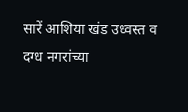सारें आशिया खंड उध्वस्त व दग्ध नगरांच्या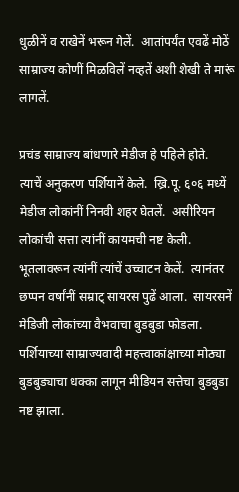धुळीनें व राखेनें भरून गेलें.  आतांपर्यंत एवढें मोठें साम्राज्य कोणीं मिळविलें नव्हतें अशी शेखी ते मारूं लागलें.

प्रचंड साम्राज्य बांधणारे मेडीज हे पहिले होते.  त्याचें अनुकरण पर्शियानें केले.  ख्रि.पू. ६०६ मध्यें मेडीज लोकांनीं निनवी शहर घेतलें.  असीरियन लोकांची सत्ता त्यांनीं कायमची नष्ट केली.  भूतलावरून त्यांनीं त्यांचें उच्चाटन केलें.  त्यानंतर छप्पन वर्षांनीं सम्राट् सायरस पुढें आला.  सायरसनें मेडिजी लोकांच्या वैभवाचा बुडबुडा फोडला.  पर्शियाच्या साम्राज्यवादी महत्त्वाकांक्षाच्या मोठ्या बुडबुड्याचा धक्का लागून मीडियन सत्तेचा बुडबुडा नष्ट झाला.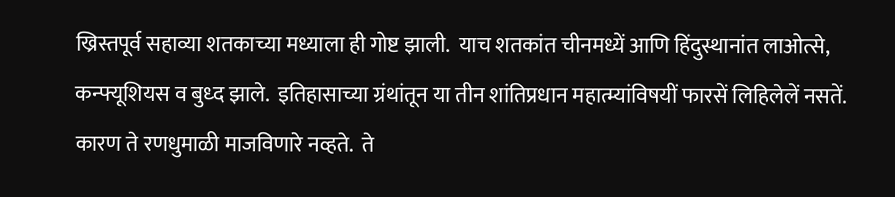ख्रिस्तपूर्व सहाव्या शतकाच्या मध्याला ही गोष्ट झाली.  याच शतकांत चीनमध्यें आणि हिंदुस्थानांत लाओत्से, कन्फ्यूशियस व बुध्द झाले.  इतिहासाच्या ग्रंथांतून या तीन शांतिप्रधान महात्म्यांविषयीं फारसें लिहिलेलें नसतें.  कारण ते रणधुमाळी माजविणारे नव्हते.  ते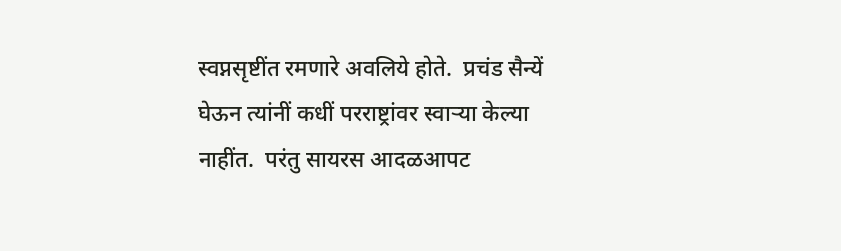स्वप्नसृष्टींत रमणारे अवलिये होते.  प्रचंड सैन्यें घेऊन त्यांनीं कधीं परराष्ट्रांवर स्वार्‍या केल्या नाहींत.  परंतु सायरस आदळआपट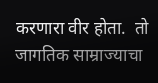करणारा वीर होता.  तो जागतिक साम्राज्याचा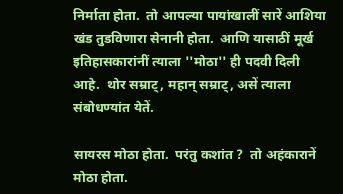निर्माता होता.  तो आपल्या पायांखालीं सारें आशिया खंड तुडविणारा सेनानी होता.  आणि यासाठीं मूर्ख इतिहासकारांनीं त्याला ''मोठा'' ही पदवी दिली आहे.  थोर सम्राट्, महान् सम्राट्, असें त्याला संबोधण्यांत येतें.

सायरस मोठा होता.  परंतु कशांत ?  तो अहंकारानें मोठा होता.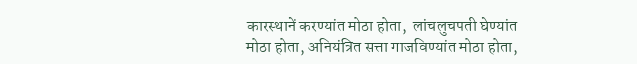कारस्थानें करण्यांत मोठा होता,  लांचलुचपती घेण्यांत मोठा होता, अनियंत्रित सत्ता गाजविण्यांत मोठा होता,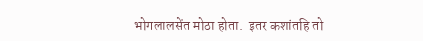भोगलालसेंत मोठा होता.  इतर कशांतहि तो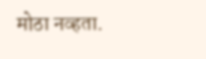मोठा नव्हता.